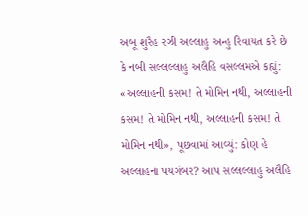અબૂ શુરૈહ રઝી અલ્લાહુ અન્હુ રિવાયત કરે છે કે નબી સલ્લલ્લાહુ અલૈહિ વસલ્લમએ કહ્યું: «અલ્લાહની કસમ! તે મોમિન નથી, અલ્લાહની કસમ! તે મોમિન નથી, અલ્લાહની કસમ! તે મોમિન નથી», પૂછવામાં આવ્યું: કોણ હે અલ્લાહના પયગંબર? આપ સલ્લલ્લાહુ અલૈહિ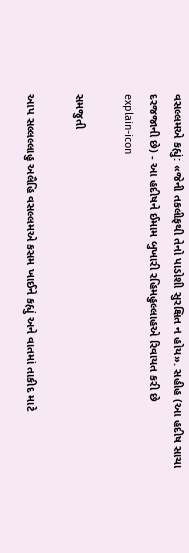વસલ્લમએ કહ્યું: «જેની તકલીફથી તેનો પાડોશી સુરક્ષિત ન હોય». સહીહ (આ હદીષ સાચા દરજજાની છે) - આ હદીષને ઈમામ બુખારી રહિમહુલ્લાહએ રિવાયત કરી છે
explain-icon

સમજુતી

આપ સલ્લલ્લાહુ અલૈહિ વસલ્લમએ કસમ ખાઈને કહ્યું અને વાતમાં તાકીદ માટે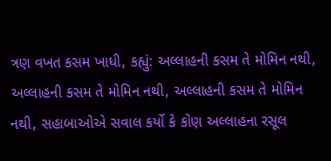ત્રણ વખત કસમ ખાધી, કહ્યું: અલ્લાહની કસમ તે મોમિન નથી, અલ્લાહની કસમ તે મોમિન નથી, અલ્લાહની કસમ તે મોમિન નથી, સહાબાઓએ સવાલ કર્યો કે કોણ અલ્લાહના રસૂલ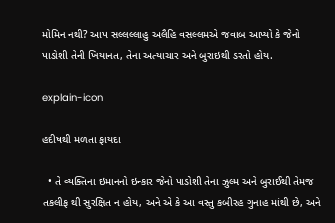મોમિન નથી? આપ સલ્લલ્લાહુ અલૈહિ વસલ્લમએ જવાબ આપ્યો કે જેનો પાડોશી તેની ખિયાનત, તેના અત્યાચાર અને બુરાઇથી ડરતો હોય.

explain-icon

હદીષથી મળતા ફાયદા

  • તે વ્યક્તિના ઇમાનનો ઇન્કાર જેનો પાડોશી તેના ઝુલ્મ અને બુરાઈથી તેમજ તકલીફ થી સુરક્ષિત ન હોય, અને એ કે આ વસ્તુ કબીરહ ગુનાહ માંથી છે, અને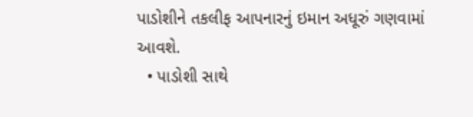પાડોશીને તકલીફ આપનારનું ઇમાન અધૂરું ગણવામાં આવશે.
  • પાડોશી સાથે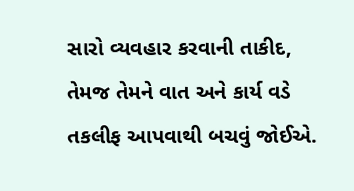સારો વ્યવહાર કરવાની તાકીદ, તેમજ તેમને વાત અને કાર્ય વડે તકલીફ આપવાથી બચવું જોઈએ.